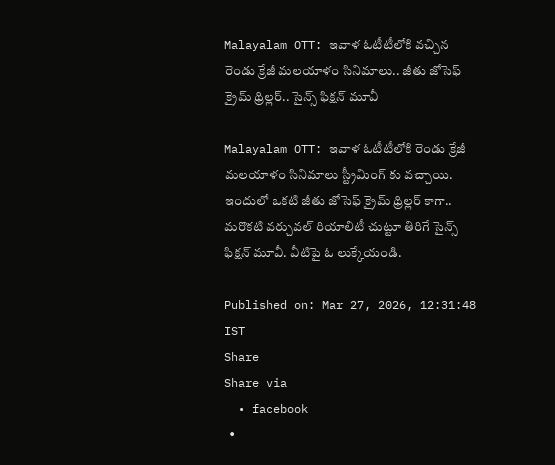Malayalam OTT: ఇవాళ ఓటీటీలోకి వచ్చిన రెండు క్రేజీ మలయాళం సినిమాలు.. జీతు జోసెఫ్ క్రైమ్ థ్రిల్లర్.. సైన్స్ ఫిక్షన్ మూవీ

Malayalam OTT: ఇవాళ ఓటీటీలోకి రెండు క్రేజీ మలయాళం సినిమాలు స్ట్రీమింగ్ కు వచ్చాయి. ఇందులో ఒకటి జీతు జోసెఫ్ క్రైమ్ థ్రిల్లర్ కాగా.. మరొకటి వర్చువల్ రియాలిటీ చుట్టూ తిరిగే సైన్స్ ఫిక్షన్ మూవీ. వీటిపై ఓ లుక్కేయండి.

Published on: Mar 27, 2026, 12:31:48 IST
Share
Share via
  • facebook
  •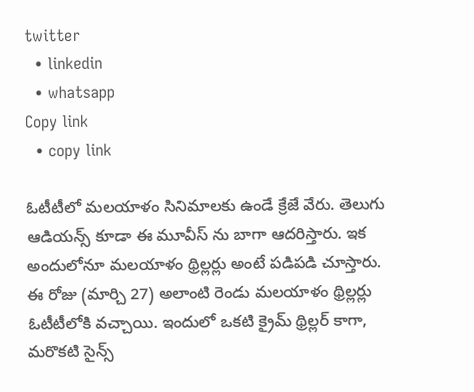twitter
  • linkedin
  • whatsapp
Copy link
  • copy link

ఓటీటీలో మలయాళం సినిమాలకు ఉండే క్రేజే వేరు. తెలుగు ఆడియన్స్ కూడా ఈ మూవీస్ ను బాగా ఆదరిస్తారు. ఇక అందులోనూ మలయాళం థ్రిల్లర్లు అంటే పడిపడి చూస్తారు. ఈ రోజు (మార్చి 27) అలాంటి రెండు మలయాళం థ్రిల్లర్లు ఓటీటీలోకి వచ్చాయి. ఇందులో ఒకటి క్రైమ్ థ్రిల్లర్ కాగా, మరొకటి సైన్స్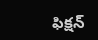ఫిక్షన్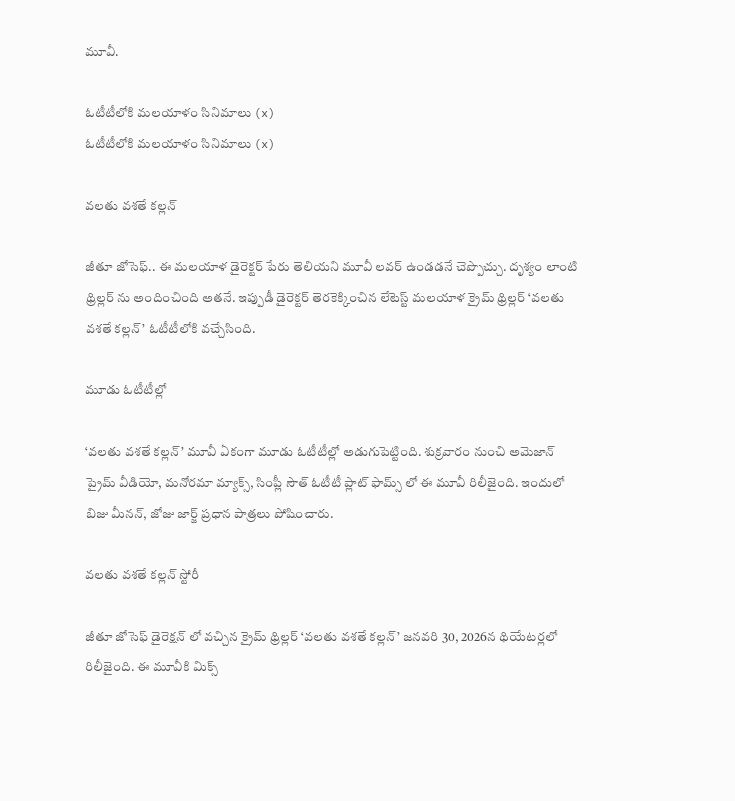మూవీ.

ఓటీటీలోకి మలయాళం సినిమాలు (x)
ఓటీటీలోకి మలయాళం సినిమాలు (x)

వలతు వశతే కల్లన్

జీతూ జోసెఫ్.. ఈ మలయాళ డైరెక్టర్ పేరు తెలియని మూవీ లవర్ ఉండడనే చెప్పొచ్చు. దృశ్యం లాంటి థ్రిల్లర్ ను అందించింది అతనే. ఇప్పుడీ డైరెక్టర్ తెరకెక్కించిన లేటెస్ట్ మలయాళ క్రైమ్ థ్రిల్లర్ ‘వలతు వశతే కల్లన్’ ఓటీటీలోకి వచ్చేసింది.

మూడు ఓటీటీల్లో

‘వలతు వశతే కల్లన్’ మూవీ ఏకంగా మూడు ఓటీటీల్లో అడుగుపెట్టింది. శుక్రవారం నుంచి అమెజాన్ ప్రైమ్ వీడియో, మనోరమా మ్యాక్స్, సింప్లీ సౌత్ ఓటీటీ ప్లాట్ ఫామ్స్ లో ఈ మూవీ రిలీజైంది. ఇందులో బిజు మీనన్, జోజు జార్జ్ ప్రధాన పాత్రలు పోషించారు.

వలతు వశతే కల్లన్ స్టోరీ

జీతూ జోసెఫ్ డైరెక్షన్ లో వచ్చిన క్రైమ్ థ్రిల్లర్ ‘వలతు వశతే కల్లన్’ జనవరి 30, 2026న థియేటర్లలో రిలీజైంది. ఈ మూవీకి మిక్స్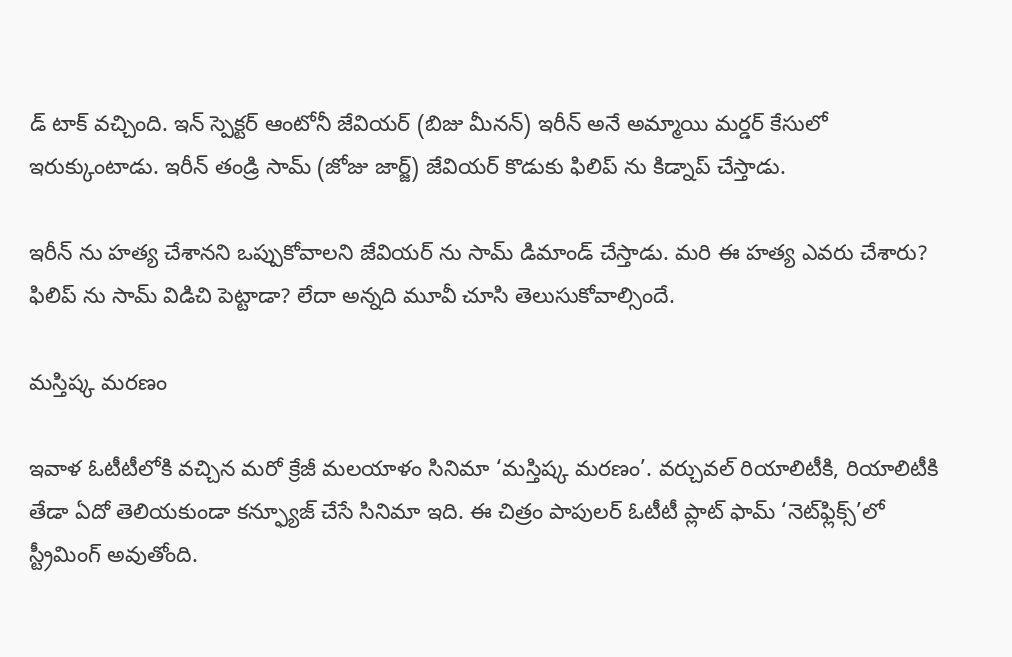డ్ టాక్ వచ్చింది. ఇన్ స్పెక్టర్ ఆంటోనీ జేవియర్ (బిజు మీనన్) ఇరీన్ అనే అమ్మాయి మర్డర్ కేసులో ఇరుక్కుంటాడు. ఇరీన్ తండ్రి సామ్ (జోజు జార్జ్) జేవియర్ కొడుకు ఫిలిప్ ను కిడ్నాప్ చేస్తాడు.

ఇరీన్ ను హత్య చేశానని ఒప్పుకోవాలని జేవియర్ ను సామ్ డిమాండ్ చేస్తాడు. మరి ఈ హత్య ఎవరు చేశారు? ఫిలిప్ ను సామ్ విడిచి పెట్టాడా? లేదా అన్నది మూవీ చూసి తెలుసుకోవాల్సిందే.

మస్తిష్క మరణం

ఇవాళ ఓటీటీలోకి వచ్చిన మరో క్రేజీ మలయాళం సినిమా ‘మస్తిష్క మరణం’. వర్చువల్ రియాలిటీకి, రియాలిటీకి తేడా ఏదో తెలియకుండా కన్ఫ్యూజ్ చేసే సినిమా ఇది. ఈ చిత్రం పాపులర్ ఓటీటీ ప్లాట్ ఫామ్ ‘నెట్‌ఫ్లిక్స్‌’లో స్ట్రీమింగ్ అవుతోంది.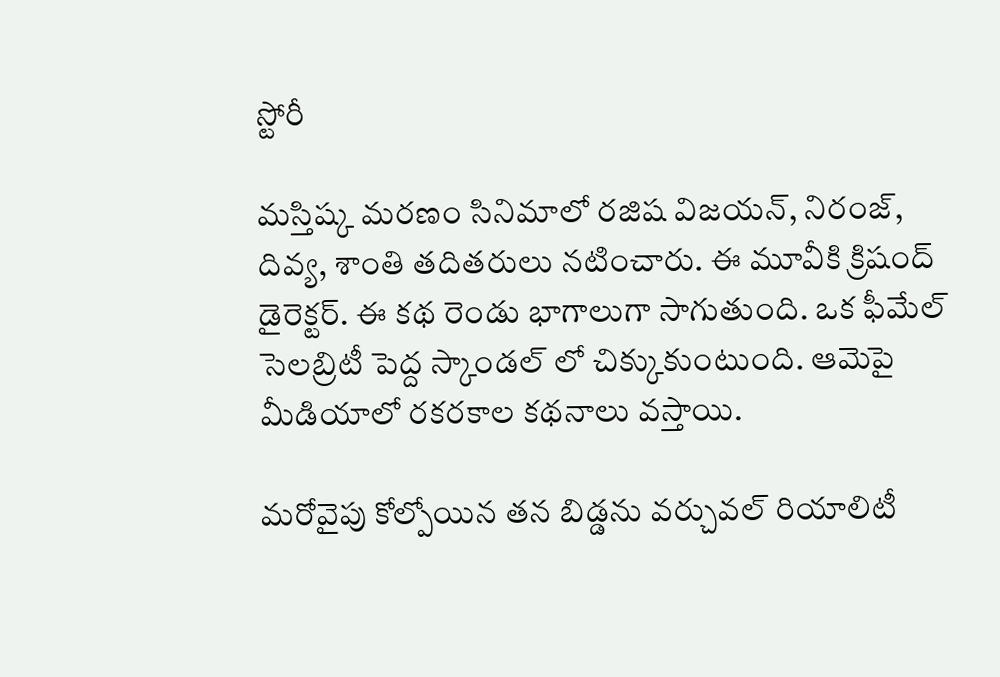స్టోరీ

మస్తిష్క మరణం సినిమాలో రజిష విజయన్, నిరంజ్, దివ్య, శాంతి తదితరులు నటించారు. ఈ మూవీకి క్రిషంద్ డైరెక్టర్. ఈ కథ రెండు భాగాలుగా సాగుతుంది. ఒక ఫీమేల్ సెలబ్రిటీ పెద్ద స్కాండల్ లో చిక్కుకుంటుంది. ఆమెపై మీడియాలో రకరకాల కథనాలు వస్తాయి.

మరోవైపు కోల్పోయిన తన బిడ్డను వర్చువల్ రియాలిటీ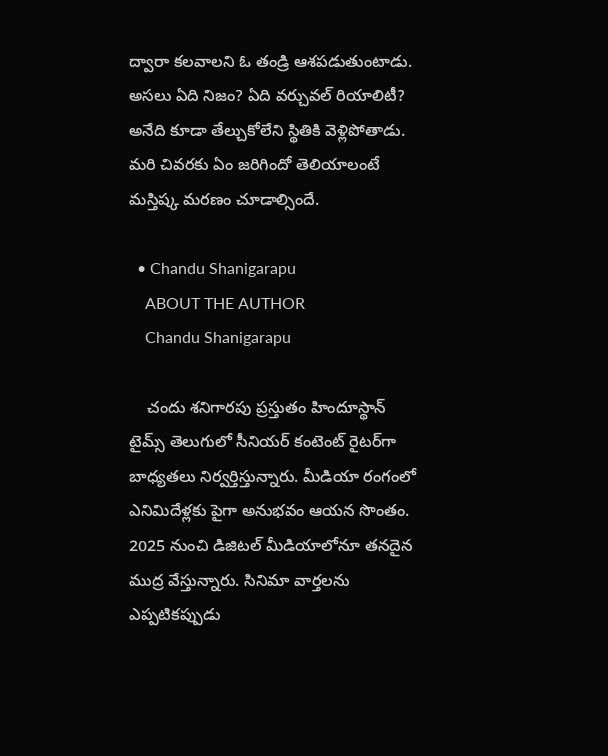ద్వారా కలవాలని ఓ తండ్రి ఆశపడుతుంటాడు. అసలు ఏది నిజం? ఏది వర్చువల్ రియాలిటీ? అనేది కూడా తేల్చుకోలేని స్థితికి వెళ్లిపోతాడు. మరి చివరకు ఏం జరిగిందో తెలియాలంటే మస్తిష్క మరణం చూడాల్సిందే.

  • Chandu Shanigarapu
    ABOUT THE AUTHOR
    Chandu Shanigarapu

    చందు శనిగారపు ప్రస్తుతం హిందూస్థాన్ టైమ్స్ తెలుగులో సీనియర్ కంటెంట్ రైట‌ర్‌గా బాధ్యతలు నిర్వర్తిస్తున్నారు. మీడియా రంగంలో ఎనిమిదేళ్లకు పైగా అనుభవం ఆయన సొంతం. 2025 నుంచి డిజిటల్ మీడియాలోనూ తనదైన ముద్ర వేస్తున్నారు. సినిమా వార్తలను ఎప్పటికప్పుడు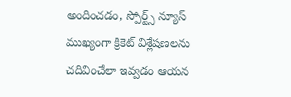అందించడం, స్పోర్ట్స్ న్యూస్ ముఖ్యంగా క్రికెట్ విశ్లేషణలను చదివించేలా ఇవ్వడం ఆయన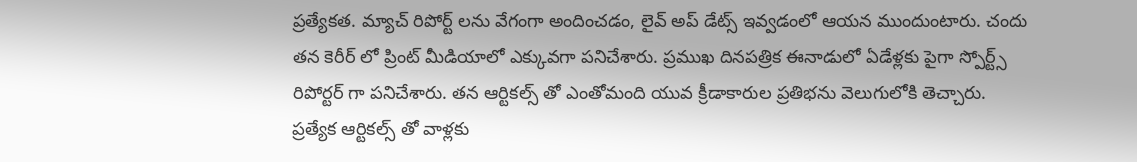ప్రత్యేకత. మ్యాచ్ రిపోర్ట్ లను వేగంగా అందించడం, లైవ్ అప్ డేట్స్ ఇవ్వడంలో ఆయన ముందుంటారు. చందు తన కెరీర్ లో ప్రింట్ మీడియాలో ఎక్కువగా పనిచేశారు. ప్రముఖ దినపత్రిక ఈనాడులో ఏడేళ్లకు పైగా స్పోర్ట్స్ రిపోర్టర్ గా పనిచేశారు. తన ఆర్టికల్స్ తో ఎంతోమంది యువ క్రీడాకారుల ప్రతిభను వెలుగులోకి తెచ్చారు. ప్రత్యేక ఆర్టికల్స్ తో వాళ్లకు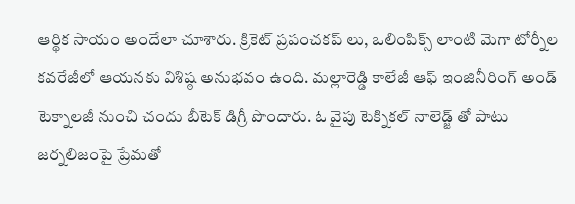ఆర్థిక సాయం అందేలా చూశారు. క్రికెట్ ప్రపంచకప్ లు, ఒలింపిక్స్ లాంటి మెగా టోర్నీల కవరేజీలో ఆయనకు విశిష్ఠ అనుభవం ఉంది. మల్లారెడ్డి కాలేజీ ఆఫ్ ఇంజినీరింగ్ అండ్ టెక్నాలజీ నుంచి చందు బీటెక్ డిగ్రీ పొందారు. ఓ వైపు టెక్నికల్ నాలెడ్జ్ తో పాటు జర్నలిజంపై ప్రేమతో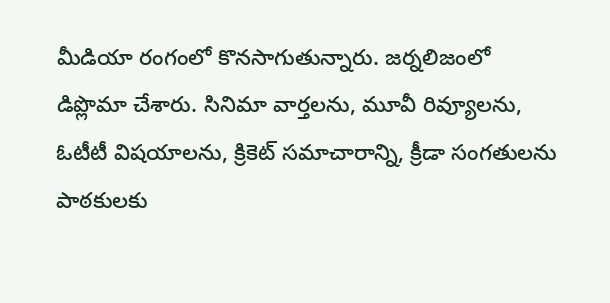మీడియా రంగంలో కొనసాగుతున్నారు. జర్నలిజంలో డిప్లొమా చేశారు. సినిమా వార్తలను, మూవీ రివ్యూలను, ఓటీటీ విషయాలను, క్రికెట్ సమాచారాన్ని, క్రీడా సంగతులను పాఠకులకు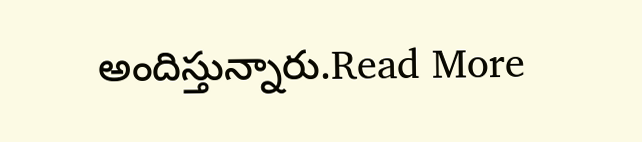అందిస్తున్నారు.Read More